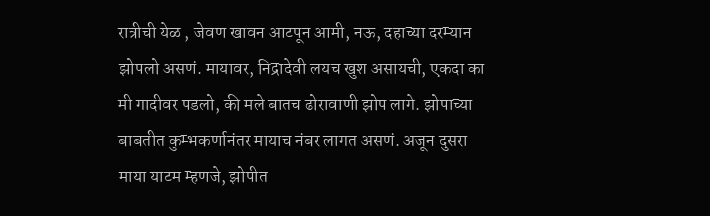रात्रीची येळ , जेवण खावन आटपून आमी, नऊ, दहाच्या दरम्यान झोपलो असणं. मायावर, निद्रादेवी लयच खुश असायची, एकदा का मी गादीवर पडलो, की मले बातच ढोरावाणी झोप लागे. झोपाच्या बाबतीत कुम्भकर्णानंतर मायाच नंबर लागत असणं. अजून दुसरा माया याटम म्हणजे, झोपीत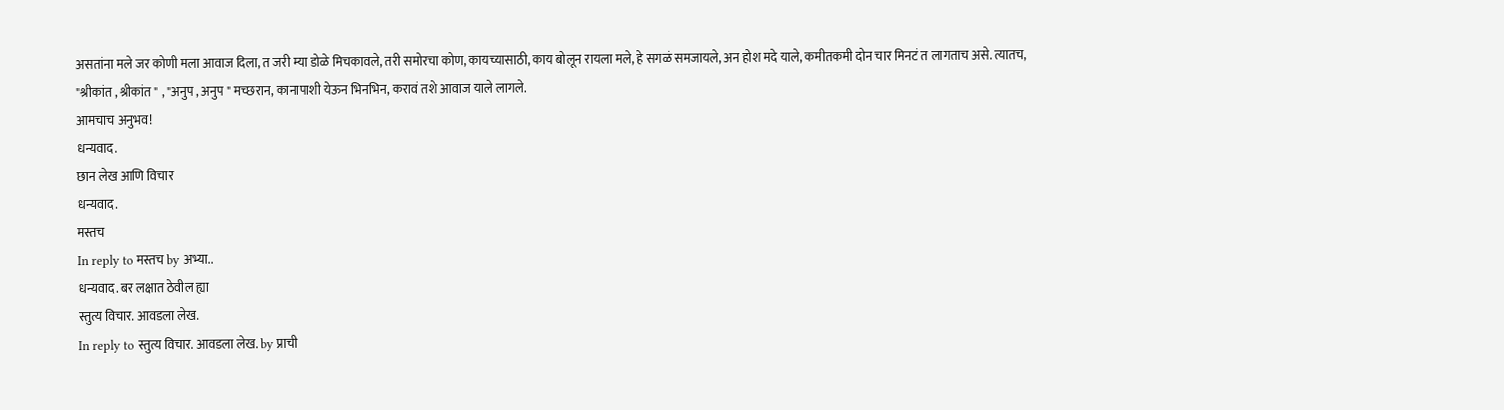असतांना मले जर कोणी मला आवाज दिला, त जरी म्या डोळे मिचकावले, तरी समोरचा कोण, कायच्यासाठी, काय बोलून रायला मले, हे सगळं समजायले, अन होश मदे याले, कमीतकमी दोन चार मिनटं त लागताच असे. त्यातच,
"श्रीकांत , श्रीकांत " , "अनुप , अनुप " मच्छरान, कानापाशी येऊन भिनभिन, करावं तशे आवाज याले लागले.
आमचाच अनुभव!
धन्यवाद.
छान लेख आणि विचार
धन्यवाद.
मस्तच
In reply to मस्तच by अभ्या..
धन्यवाद. बर लक्षात ठेवील ह्या
स्तुत्य विचार. आवडला लेख.
In reply to स्तुत्य विचार. आवडला लेख. by प्राची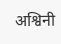अश्विनी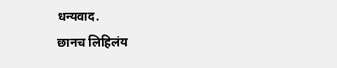धन्यवाद.
छानच लिहिलंय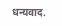धन्यवाद.